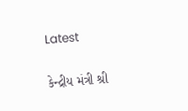Latest

કેન્દ્રીય મંત્રી શ્રી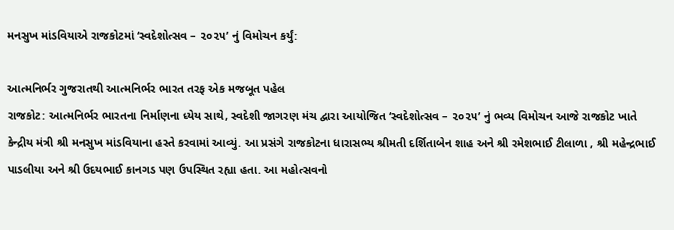મનસુખ માંડવિયાએ રાજકોટમાં ‘સ્વદેશોત્સવ – ૨૦૨૫’ નું વિમોચન કર્યું:

આત્મનિર્ભર ગુજરાતથી આત્મનિર્ભર ભારત તરફ એક મજબૂત પહેલ
રાજકોટ: આત્મનિર્ભર ભારતના નિર્માણના ધ્યેય સાથે, સ્વદેશી જાગરણ મંચ દ્વારા આયોજિત ‘સ્વદેશોત્સવ – ૨૦૨૫’ નું ભવ્ય વિમોચન આજે રાજકોટ ખાતે કેન્દ્રીય મંત્રી શ્રી મનસુખ માંડવિયાના હસ્તે કરવામાં આવ્યું. આ પ્રસંગે રાજકોટના ધારાસભ્ય શ્રીમતી દર્શિતાબેન શાહ અને શ્રી રમેશભાઈ ટીલાળા , શ્રી મહેન્દ્રભાઈ પાડલીયા અને શ્રી ઉદયભાઈ કાનગડ પણ ઉપસ્થિત રહ્યા હતા. આ મહોત્સવનો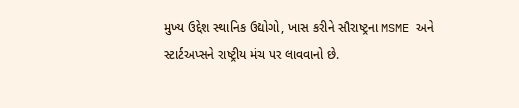મુખ્ય ઉદ્દેશ સ્થાનિક ઉદ્યોગો, ખાસ કરીને સૌરાષ્ટ્રના MSME અને સ્ટાર્ટઅપ્સને રાષ્ટ્રીય મંચ પર લાવવાનો છે.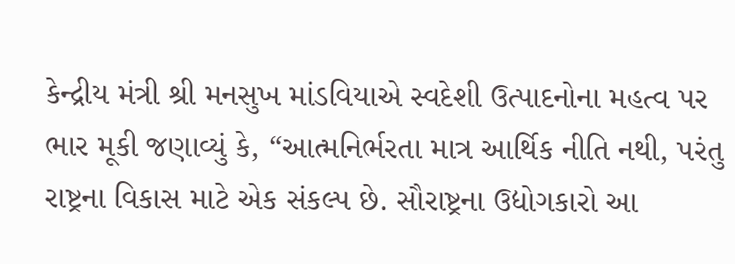કેન્દ્રીય મંત્રી શ્રી મનસુખ માંડવિયાએ સ્વદેશી ઉત્પાદનોના મહત્વ પર ભાર મૂકી જણાવ્યું કે, “આત્મનિર્ભરતા માત્ર આર્થિક નીતિ નથી, પરંતુ રાષ્ટ્રના વિકાસ માટે એક સંકલ્પ છે. સૌરાષ્ટ્રના ઉદ્યોગકારો આ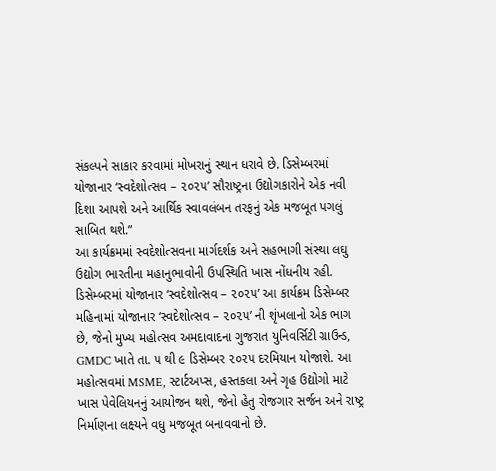સંકલ્પને સાકાર કરવામાં મોખરાનું સ્થાન ધરાવે છે. ડિસેમ્બરમાં યોજાનાર ‘સ્વદેશોત્સવ – ૨૦૨૫’ સૌરાષ્ટ્રના ઉદ્યોગકારોને એક નવી દિશા આપશે અને આર્થિક સ્વાવલંબન તરફનું એક મજબૂત પગલું સાબિત થશે.”
આ કાર્યક્રમમાં સ્વદેશોત્સવના માર્ગદર્શક અને સહભાગી સંસ્થા લઘુ ઉદ્યોગ ભારતીના મહાનુભાવોની ઉપસ્થિતિ ખાસ નોંધનીય રહી.
ડિસેમ્બરમાં યોજાનાર ‘સ્વદેશોત્સવ – ૨૦૨૫’ આ કાર્યક્રમ ડિસેમ્બર મહિનામાં યોજાનાર ‘સ્વદેશોત્સવ – ૨૦૨૫’ ની શૃંખલાનો એક ભાગ છે, જેનો મુખ્ય મહોત્સવ અમદાવાદના ગુજરાત યુનિવર્સિટી ગ્રાઉન્ડ, GMDC ખાતે તા. ૫ થી ૯ ડિસેમ્બર ૨૦૨૫ દરમિયાન યોજાશે. આ મહોત્સવમાં MSME, સ્ટાર્ટઅપ્સ, હસ્તકલા અને ગૃહ ઉદ્યોગો માટે ખાસ પેવેલિયનનું આયોજન થશે, જેનો હેતુ રોજગાર સર્જન અને રાષ્ટ્ર નિર્માણના લક્ષ્યને વધુ મજબૂત બનાવવાનો છે.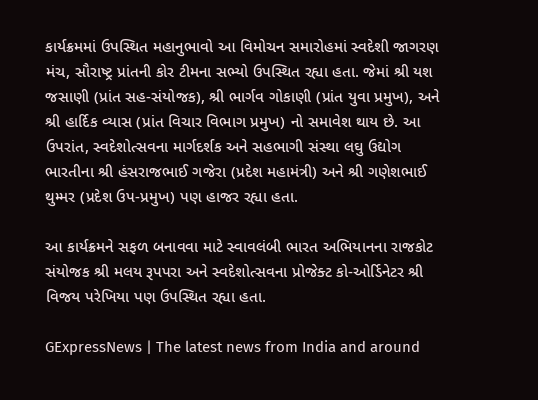કાર્યક્રમમાં ઉપસ્થિત મહાનુભાવો આ વિમોચન સમારોહમાં સ્વદેશી જાગરણ મંચ, સૌરાષ્ટ્ર પ્રાંતની કોર ટીમના સભ્યો ઉપસ્થિત રહ્યા હતા. જેમાં શ્રી યશ જસાણી (પ્રાંત સહ-સંયોજક), શ્રી ભાર્ગવ ગોકાણી (પ્રાંત યુવા પ્રમુખ), અને શ્રી હાર્દિક વ્યાસ (પ્રાંત વિચાર વિભાગ પ્રમુખ) નો સમાવેશ થાય છે. આ ઉપરાંત, સ્વદેશોત્સવના માર્ગદર્શક અને સહભાગી સંસ્થા લઘુ ઉદ્યોગ ભારતીના શ્રી હંસરાજભાઈ ગજેરા (પ્રદેશ મહામંત્રી) અને શ્રી ગણેશભાઈ થુમ્મર (પ્રદેશ ઉપ-પ્રમુખ) પણ હાજર રહ્યા હતા.

આ કાર્યક્રમને સફળ બનાવવા માટે સ્વાવલંબી ભારત અભિયાનના રાજકોટ સંયોજક શ્રી મલય રૂપપરા અને સ્વદેશોત્સવના પ્રોજેક્ટ કો-ઓર્ડિનેટર શ્રી વિજય પરેખિયા પણ ઉપસ્થિત રહ્યા હતા.

GExpressNews | The latest news from India and around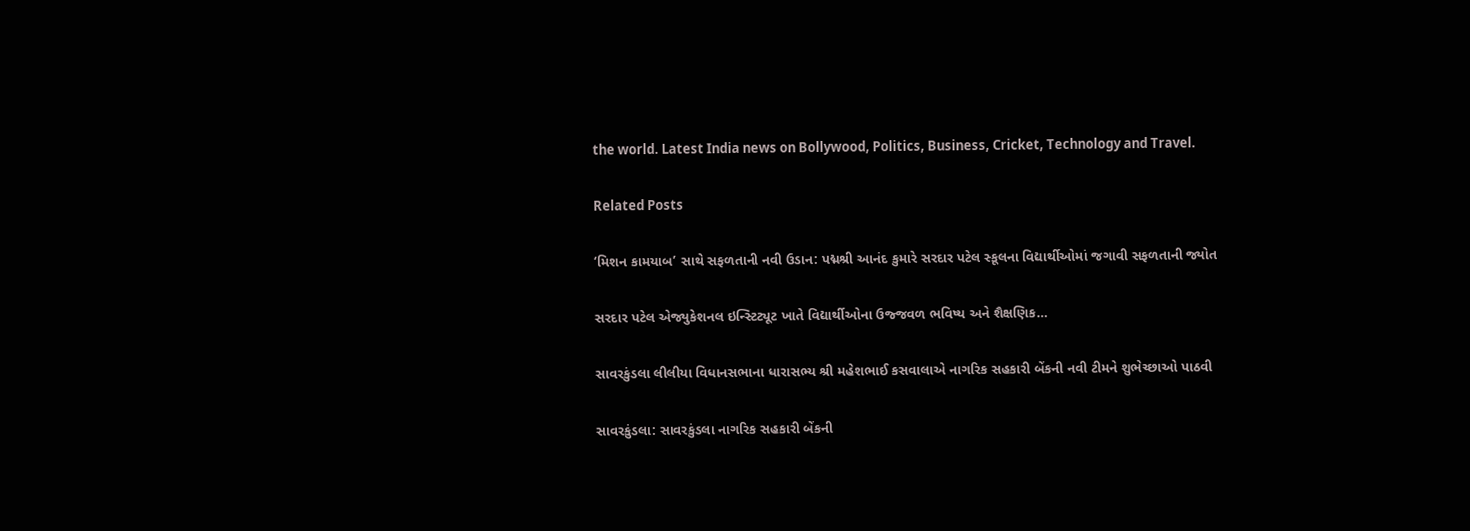the world. Latest India news on Bollywood, Politics, Business, Cricket, Technology and Travel.

Related Posts

‘મિશન કામયાબ’ સાથે સફળતાની નવી ઉડાન: પદ્મશ્રી આનંદ કુમારે સરદાર પટેલ સ્કૂલના વિદ્યાર્થીઓમાં જગાવી સફળતાની જ્યોત

સરદાર પટેલ એજ્યુકેશનલ ઇન્સ્ટિટ્યૂટ ખાતે વિદ્યાર્થીઓના ઉજ્જવળ ભવિષ્ય અને શૈક્ષણિક…

સાવરકુંડલા લીલીયા વિધાનસભાના ધારાસભ્ય શ્રી મહેશભાઈ કસવાલાએ નાગરિક સહકારી બેંકની નવી ટીમને શુભેચ્છાઓ પાઠવી

સાવરકુંડલા: સાવરકુંડલા નાગરિક સહકારી બેંકની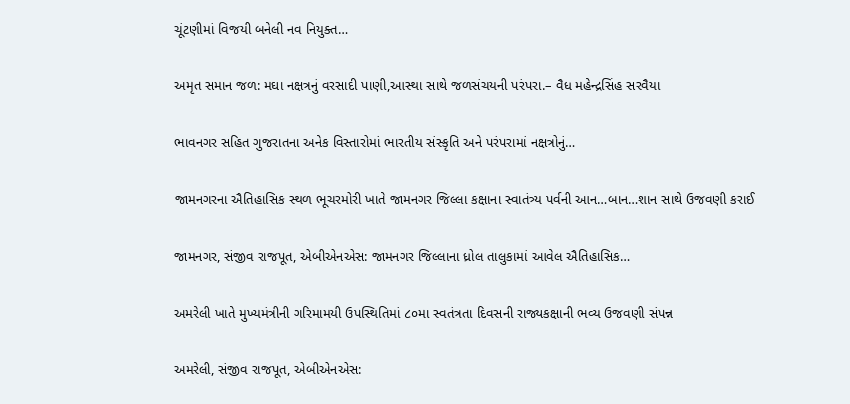ચૂંટણીમાં વિજયી બનેલી નવ નિયુક્ત…

અમૃત સમાન જળ: મઘા નક્ષત્રનું વરસાદી પાણી,આસ્થા સાથે જળસંચયની પરંપરા.– વૈધ મહેન્દ્રસિંહ સરવૈયા

ભાવનગર સહિત ગુજરાતના અનેક વિસ્તારોમાં ભારતીય સંસ્કૃતિ અને પરંપરામાં નક્ષત્રોનું…

જામનગરના ઐતિહાસિક સ્થળ ભૂચરમોરી ખાતે જામનગર જિલ્લા કક્ષાના સ્વાતંત્ર્ય પર્વની આન…બાન…શાન સાથે ઉજવણી કરાઈ

જામનગર, સંજીવ રાજપૂત, એબીએનએસ: જામનગર જિલ્લાના ધ્રોલ તાલુકામાં આવેલ ઐતિહાસિક…

અમરેલી ખાતે મુખ્યમંત્રીની ગરિમામયી ઉપસ્થિતિમાં ૮૦મા સ્વતંત્રતા દિવસની રાજ્યકક્ષાની ભવ્ય ઉજવણી સંપન્ન

અમરેલી, સંજીવ રાજપૂત, એબીએનએસ: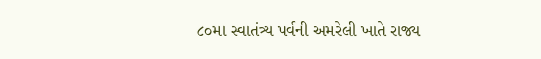૮૦મા સ્વાતંત્ર્ય પર્વની અમરેલી ખાતે રાજ્ય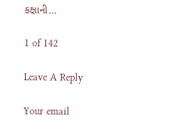કક્ષાની…

1 of 142

Leave A Reply

Your email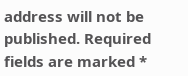address will not be published. Required fields are marked *